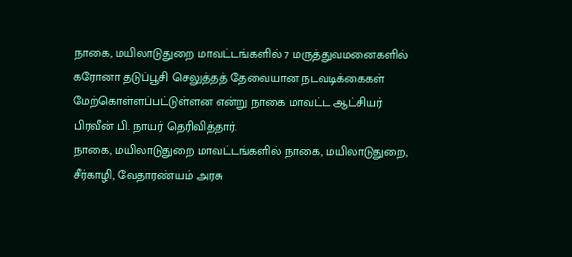நாகை, மயிலாடுதுறை மாவட்டங்களில் 7 மருத்துவமனைகளில் கரோனா தடுப்பூசி செலுத்தத் தேவையான நடவடிக்கைகள் மேற்கொள்ளப்பட்டுள்ளன என்று நாகை மாவட்ட ஆட்சியர் பிரவீன் பி. நாயர் தெரிவித்தார்.
நாகை, மயிலாடுதுறை மாவட்டங்களில் நாகை, மயிலாடுதுறை, சீர்காழி, வேதாரண்யம் அரசு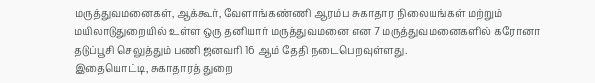மருத்துவமனைகள், ஆக்கூர், வேளாங்கண்ணி ஆரம்ப சுகாதார நிலையங்கள் மற்றும் மயிலாடுதுறையில் உள்ள ஒரு தனியார் மருத்துவமனை என 7 மருத்துவமனைகளில் கரோனா தடுப்பூசி செலுத்தும் பணி ஜனவரி 16 ஆம் தேதி நடைபெறவுள்ளது.
இதையொட்டி, சுகாதாரத் துறை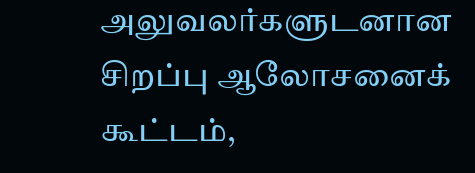அலுவலர்களுடனான சிறப்பு ஆலோசனைக் கூட்டம்,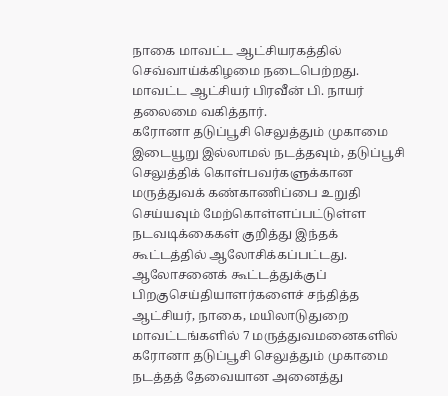நாகை மாவட்ட ஆட்சியரகத்தில் செவ்வாய்க்கிழமை நடைபெற்றது. மாவட்ட ஆட்சியர் பிரவீன் பி. நாயர் தலைமை வகித்தார்.
கரோனா தடுப்பூசி செலுத்தும் முகாமை இடையூறு இல்லாமல் நடத்தவும், தடுப்பூசி செலுத்திக் கொள்பவர்களுக்கான மருத்துவக் கண்காணிப்பை உறுதி செய்யவும் மேற்கொள்ளப்பட்டுள்ள நடவடிக்கைகள் குறித்து இந்தக் கூட்டத்தில் ஆலோசிக்கப்பட்டது.
ஆலோசனைக் கூட்டத்துக்குப் பிறகுசெய்தியாளர்களைச் சந்தித்த ஆட்சியர், நாகை, மயிலாடுதுறை மாவட்டங்களில் 7 மருத்துவமனைகளில் கரோனா தடுப்பூசி செலுத்தும் முகாமை நடத்தத் தேவையான அனைத்து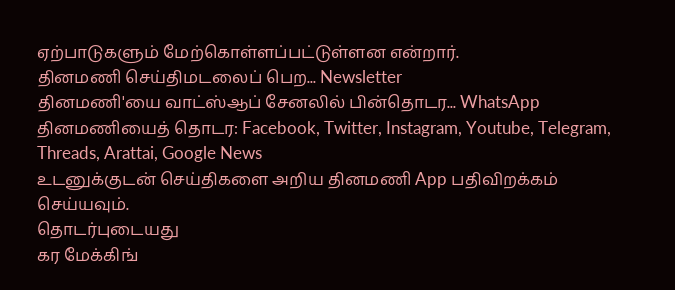ஏற்பாடுகளும் மேற்கொள்ளப்பட்டுள்ளன என்றார்.
தினமணி செய்திமடலைப் பெற... Newsletter
தினமணி'யை வாட்ஸ்ஆப் சேனலில் பின்தொடர... WhatsApp
தினமணியைத் தொடர: Facebook, Twitter, Instagram, Youtube, Telegram, Threads, Arattai, Google News
உடனுக்குடன் செய்திகளை அறிய தினமணி App பதிவிறக்கம் செய்யவும்.
தொடர்புடையது
கர மேக்கிங்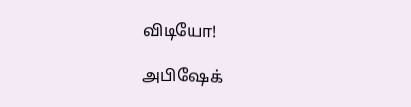விடியோ!

அபிஷேக்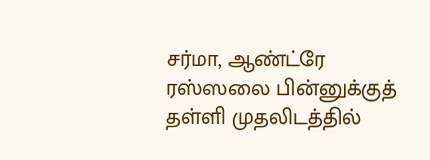சர்மா, ஆண்ட்ரே ரஸ்ஸலை பின்னுக்குத் தள்ளி முதலிடத்தில்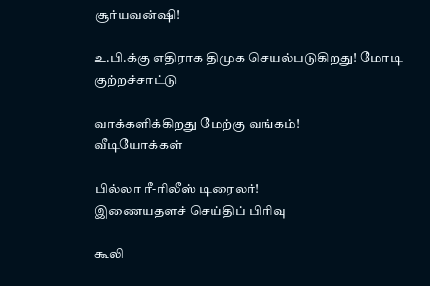சூர்யவன்ஷி!

உ.பி.க்கு எதிராக திமுக செயல்படுகிறது! மோடி குற்றச்சாட்டு

வாக்களிக்கிறது மேற்கு வங்கம்!
வீடியோக்கள்

பில்லா ரீ-ரிலீஸ் டிரைலர்!
இணையதளச் செய்திப் பிரிவு

கூலி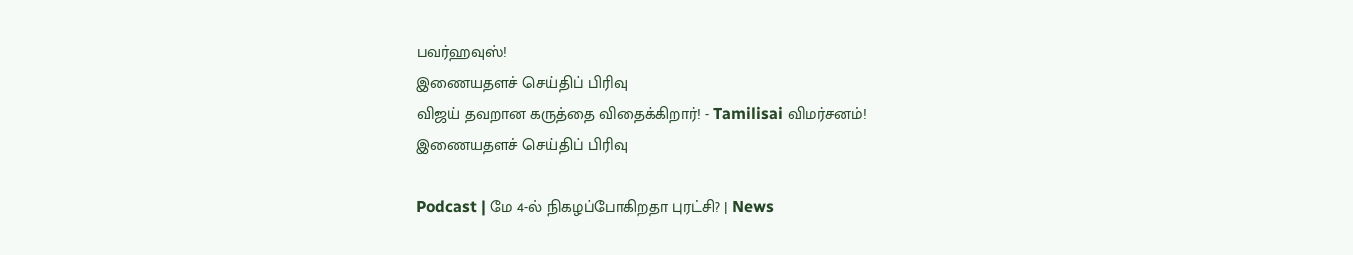பவர்ஹவுஸ்!
இணையதளச் செய்திப் பிரிவு
விஜய் தவறான கருத்தை விதைக்கிறார்! - Tamilisai விமர்சனம்!
இணையதளச் செய்திப் பிரிவு

Podcast | மே 4-ல் நிகழப்போகிறதா புரட்சி? | News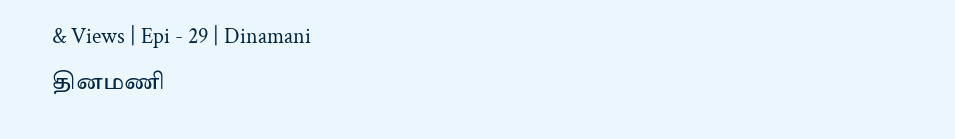& Views | Epi - 29 | Dinamani
தினமணி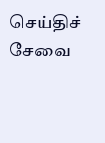செய்திச் சேவை